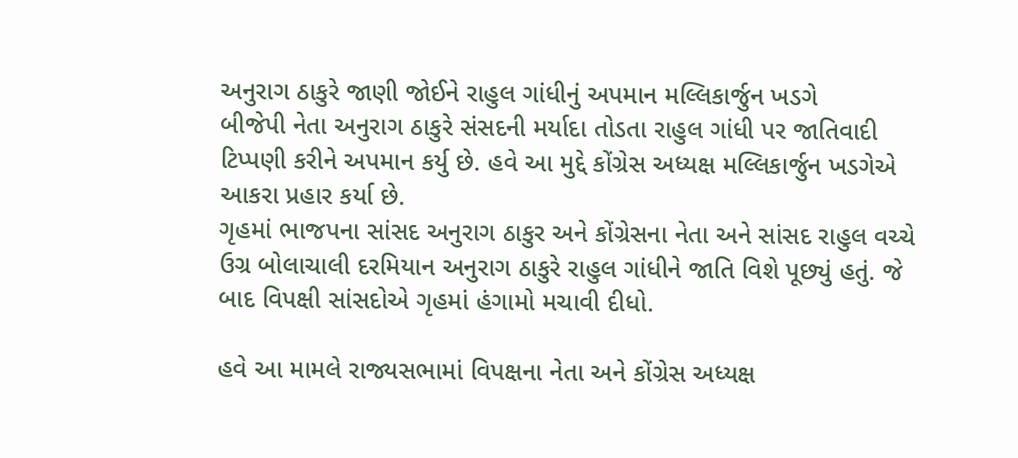અનુરાગ ઠાકુરે જાણી જોઈને રાહુલ ગાંધીનું અપમાન મલ્લિકાર્જુન ખડગે
બીજેપી નેતા અનુરાગ ઠાકુરે સંસદની મર્યાદા તોડતા રાહુલ ગાંધી પર જાતિવાદી ટિપ્પણી કરીને અપમાન કર્યુ છે. હવે આ મુદ્દે કોંગ્રેસ અધ્યક્ષ મલ્લિકાર્જુન ખડગેએ આકરા પ્રહાર કર્યા છે.
ગૃહમાં ભાજપના સાંસદ અનુરાગ ઠાકુર અને કોંગ્રેસના નેતા અને સાંસદ રાહુલ વચ્ચે ઉગ્ર બોલાચાલી દરમિયાન અનુરાગ ઠાકુરે રાહુલ ગાંધીને જાતિ વિશે પૂછ્યું હતું. જે બાદ વિપક્ષી સાંસદોએ ગૃહમાં હંગામો મચાવી દીધો.

હવે આ મામલે રાજ્યસભામાં વિપક્ષના નેતા અને કોંગ્રેસ અધ્યક્ષ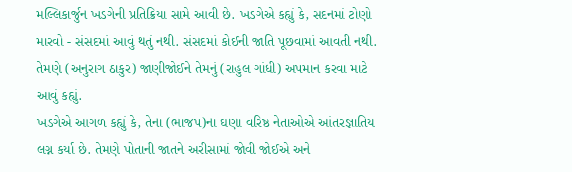મલ્લિકાર્જુન ખડગેની પ્રતિક્રિયા સામે આવી છે. ખડગેએ કહ્યું કે, સદનમાં ટોણો મારવો - સંસદમાં આવું થતું નથી. સંસદમાં કોઈની જાતિ પૂછવામાં આવતી નથી. તેમણે (અનુરાગ ઠાકુર) જાણીજોઈને તેમનું (રાહુલ ગાંધી) અપમાન કરવા માટે આવું કહ્યું.
ખડગેએ આગળ કહ્યું કે, તેના (ભાજપ)ના ઘણા વરિષ્ઠ નેતાઓએ આંતરજ્ઞાતિય લગ્ન કર્યા છે. તેમણે પોતાની જાતને અરીસામાં જોવી જોઈએ અને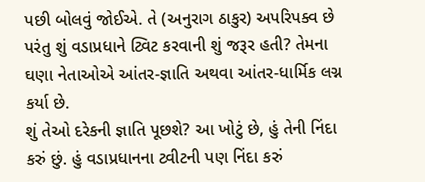પછી બોલવું જોઈએ. તે (અનુરાગ ઠાકુર) અપરિપક્વ છે પરંતુ શું વડાપ્રધાને ટ્વિટ કરવાની શું જરૂર હતી? તેમના ઘણા નેતાઓએ આંતર-જ્ઞાતિ અથવા આંતર-ધાર્મિક લગ્ન કર્યા છે.
શું તેઓ દરેકની જ્ઞાતિ પૂછશે? આ ખોટું છે, હું તેની નિંદા કરું છું. હું વડાપ્રધાનના ટ્વીટની પણ નિંદા કરું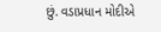છું. વડાપ્રધાન મોદીએ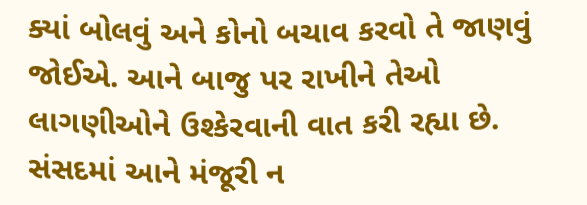ક્યાં બોલવું અને કોનો બચાવ કરવો તે જાણવું જોઈએ. આને બાજુ પર રાખીને તેઓ લાગણીઓને ઉશ્કેરવાની વાત કરી રહ્યા છે. સંસદમાં આને મંજૂરી ન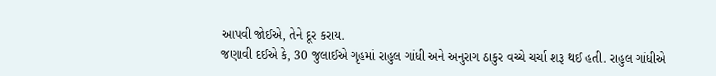આપવી જોઈએ, તેને દૂર કરાય.
જણાવી દઈએ કે, 30 જુલાઈએ ગૃહમાં રાહુલ ગાંધી અને અનુરાગ ઠાકુર વચ્ચે ચર્ચા શરૂ થઈ હતી. રાહુલ ગાંધીએ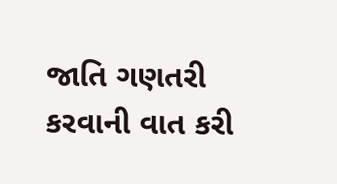જાતિ ગણતરી કરવાની વાત કરી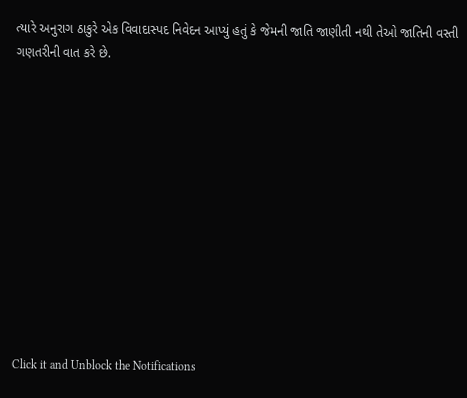ત્યારે અનુરાગ ઠાકુરે એક વિવાદાસ્પદ નિવેદન આપ્યું હતું કે જેમની જાતિ જાણીતી નથી તેઓ જાતિની વસ્તી ગણતરીની વાત કરે છે.












Click it and Unblock the Notifications